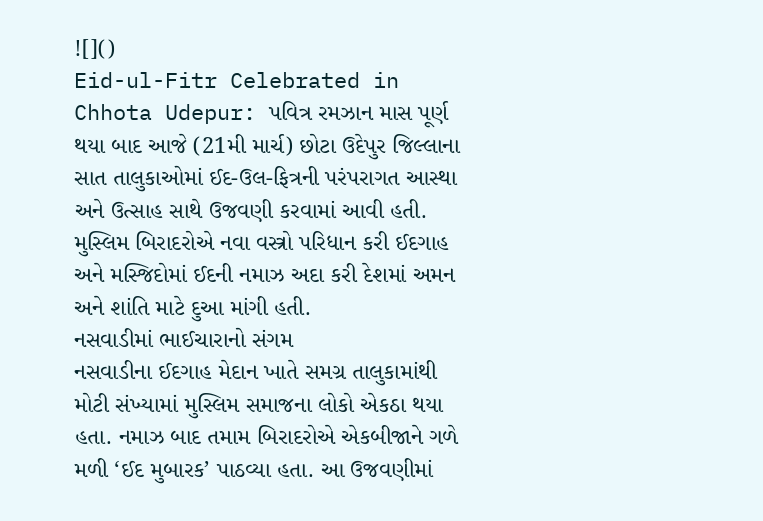![]()
Eid-ul-Fitr Celebrated in Chhota Udepur: પવિત્ર રમઝાન માસ પૂર્ણ થયા બાદ આજે (21મી માર્ચ) છોટા ઉદેપુર જિલ્લાના સાત તાલુકાઓમાં ઈદ-ઉલ-ફિત્રની પરંપરાગત આસ્થા અને ઉત્સાહ સાથે ઉજવણી કરવામાં આવી હતી. મુસ્લિમ બિરાદરોએ નવા વસ્ત્રો પરિધાન કરી ઈદગાહ અને મસ્જિદોમાં ઈદની નમાઝ અદા કરી દેશમાં અમન અને શાંતિ માટે દુઆ માંગી હતી.
નસવાડીમાં ભાઈચારાનો સંગમ
નસવાડીના ઈદગાહ મેદાન ખાતે સમગ્ર તાલુકામાંથી મોટી સંખ્યામાં મુસ્લિમ સમાજના લોકો એકઠા થયા હતા. નમાઝ બાદ તમામ બિરાદરોએ એકબીજાને ગળે મળી ‘ઈદ મુબારક’ પાઠવ્યા હતા. આ ઉજવણીમાં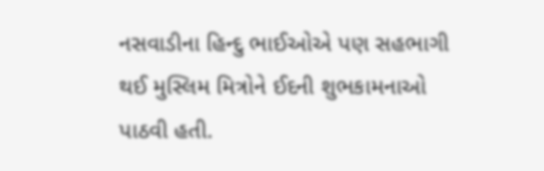નસવાડીના હિન્દુ ભાઈઓએ પણ સહભાગી થઈ મુસ્લિમ મિત્રોને ઈદની શુભકામનાઓ પાઠવી હતી.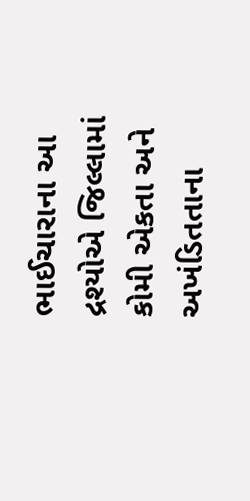ભાઈચારાના આ દ્રશ્યોએ જિલ્લામાં કોમી એકતા અને અખંડિતતાના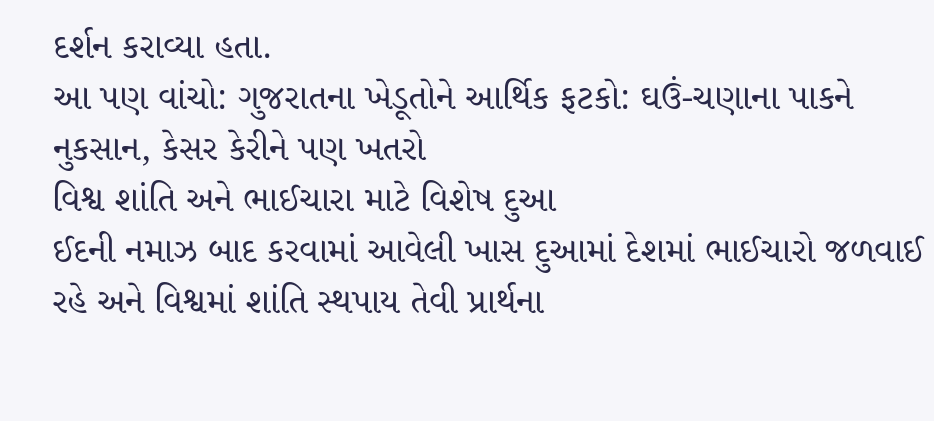દર્શન કરાવ્યા હતા.
આ પણ વાંચો: ગુજરાતના ખેડૂતોને આર્થિક ફટકો: ઘઉં-ચણાના પાકને નુકસાન, કેસર કેરીને પણ ખતરો
વિશ્વ શાંતિ અને ભાઈચારા માટે વિશેષ દુઆ
ઈદની નમાઝ બાદ કરવામાં આવેલી ખાસ દુઆમાં દેશમાં ભાઈચારો જળવાઈ રહે અને વિશ્વમાં શાંતિ સ્થપાય તેવી પ્રાર્થના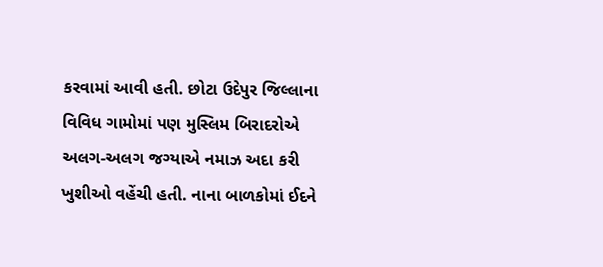કરવામાં આવી હતી. છોટા ઉદેપુર જિલ્લાના વિવિધ ગામોમાં પણ મુસ્લિમ બિરાદરોએ અલગ-અલગ જગ્યાએ નમાઝ અદા કરી ખુશીઓ વહેંચી હતી. નાના બાળકોમાં ઈદને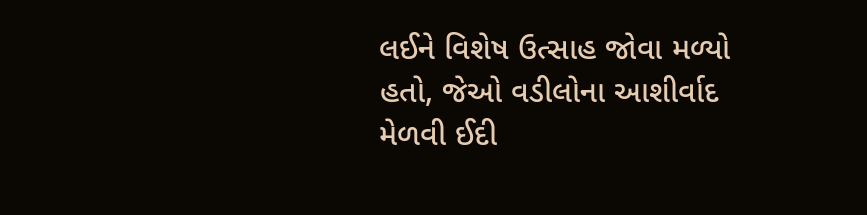લઈને વિશેષ ઉત્સાહ જોવા મળ્યો હતો, જેઓ વડીલોના આશીર્વાદ મેળવી ઈદી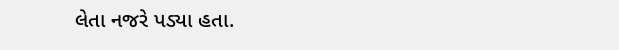લેતા નજરે પડ્યા હતા.